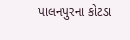પાલનપુરના કોટડા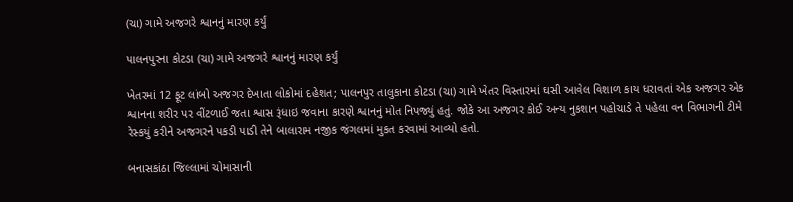(ચા) ગામે અજગરે શ્વાનનું મારણ કર્યું

પાલનપુરના કોટડા (ચા) ગામે અજગરે શ્વાનનું મારણ કર્યું

ખેતરમાં 12 ફૂટ લાંબો અજગર દેખાતા લોકોમાં દહેશત; પાલનપુર તાલુકાના કોટડા (ચા) ગામે ખેતર વિસ્તારમાં ઘસી આવેલ વિશાળ કાય ધરાવતાં એક અજગર એક શ્વાનના શરીર પર વીંટળાઈ જતા શ્વાસ રૂંધાઇ જવાના કારણે શ્વાનનું મોત નિપજ્યું હતું. જોકે આ અજગર કોઈ અન્ય નુકશાન પહોચાડે તે પહેલા વન વિભાગની ટીમે રેસ્કયું કરીને અજગરને પકડી પાડી તેને બાલારામ નજીક જંગલમાં મુકત કરવામાં આવ્યો હતો.

બનાસકાંઠા જિલ્લામાં ચોમાસાની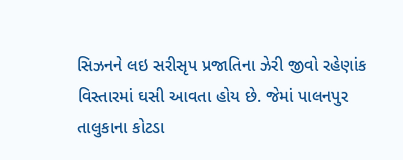સિઝનને લઇ સરીસૃપ પ્રજાતિના ઝેરી જીવો રહેણાંક વિસ્તારમાં ઘસી આવતા હોય છે. જેમાં પાલનપુર તાલુકાના કોટડા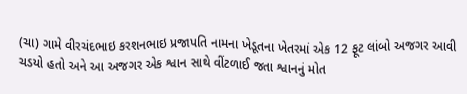(ચા) ગામે વીરચંદભાઇ કરશનભાઇ પ્રજાપતિ નામના ખેડૂતના ખેતરમાં એક 12 ફૂટ લાંબો અજગર આવી ચડયો હતો અને આ અજગર એક શ્વાન સાથે વીંટળાઈ જતા શ્વાનનું મોત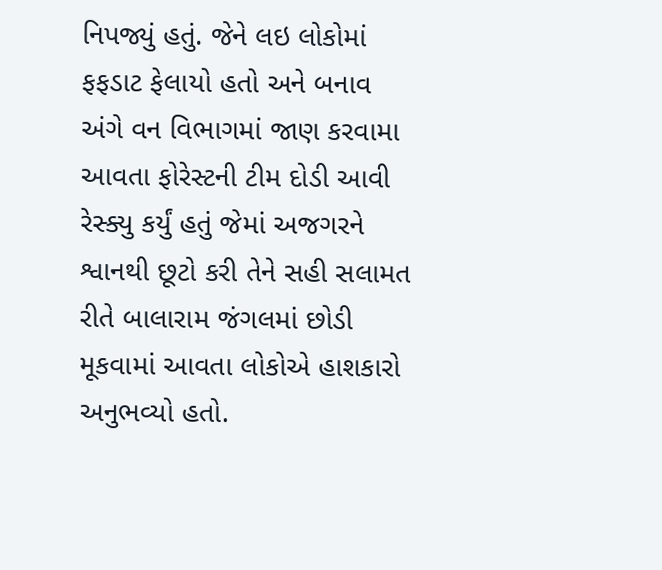નિપજ્યું હતું. જેને લઇ લોકોમાં ફફડાટ ફેલાયો હતો અને બનાવ અંગે વન વિભાગમાં જાણ કરવામા આવતા ફોરેસ્ટની ટીમ દોડી આવી રેસ્ક્યુ કર્યું હતું જેમાં અજગરને શ્વાનથી છૂટો કરી તેને સહી સલામત રીતે બાલારામ જંગલમાં છોડી મૂકવામાં આવતા લોકોએ હાશકારો અનુભવ્યો હતો.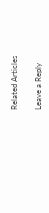Related Articles

Leave a Reply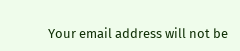Your email address will not be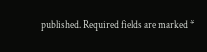published. Required fields are marked *